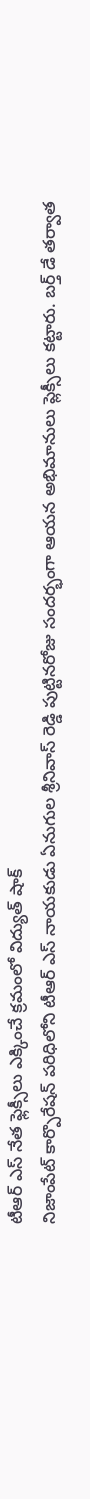టీఆర్ ఎస్ నేత ఫ్లెక్సీలు ఎక్కించే క్రమంలో విద్యుత్ షాక్
నిజాంపేట్ కార్పొరేషన్ పరిధిలోని టీఆర్ ఎస్ నాయకుడు ఏనుగుల శ్రీనివాస్ రెడ్డి పుట్టినరోజు సందర్భంగా ఆయన అభిమానులు ప్లెక్సీలు కట్టారు. బర్త్ డే తర్వాత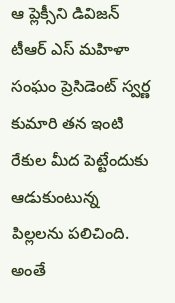ఆ ప్లెక్సీని డివిజన్ టీఆర్ ఎస్ మహిళా సంఘం ప్రెసిడెంట్ స్వర్ణ కుమారి తన ఇంటి రేకుల మీద పెట్టేందుకు ఆడుకుంటున్న పిల్లలను పలిచింది. అంతే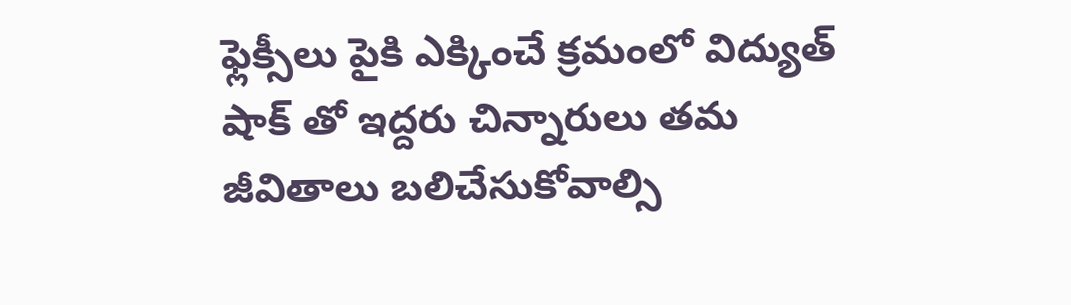ఫ్లెక్సీలు పైకి ఎక్కించే క్రమంలో విద్యుత్ షాక్ తో ఇద్దరు చిన్నారులు తమ జీవితాలు బలిచేసుకోవాల్సి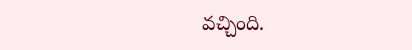వచ్చింది.